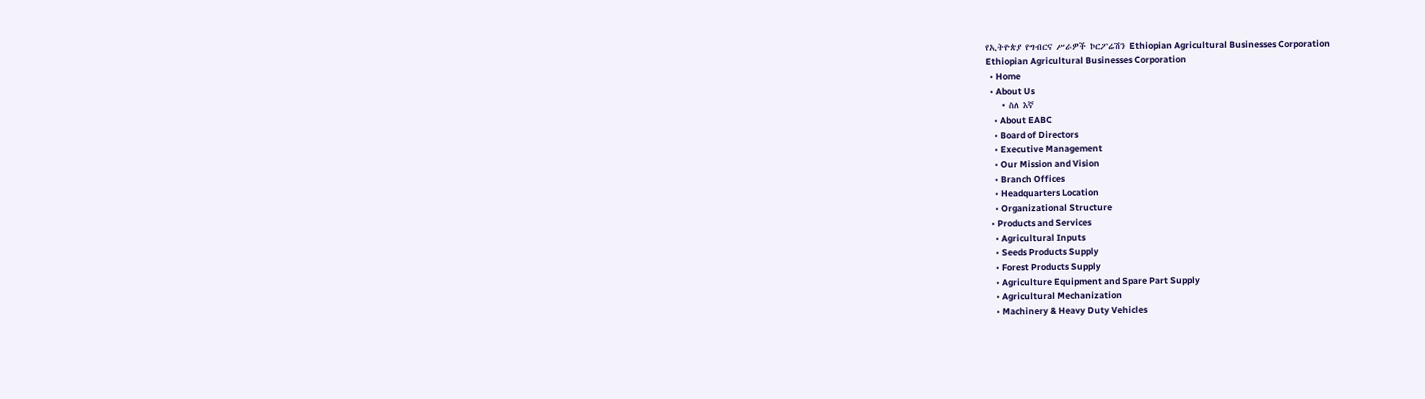የኢትዮጵያ የግብርና ሥራዎች ኮርፖሬሽን Ethiopian Agricultural Businesses Corporation
Ethiopian Agricultural Businesses Corporation
  • Home
  • About Us
    • ስለ እኛ
    • About EABC
    • Board of Directors
    • Executive Management
    • Our Mission and Vision
    • Branch Offices
    • Headquarters Location
    • Organizational Structure
  • Products and Services
    • Agricultural Inputs
    • Seeds Products Supply
    • Forest Products Supply
    • Agriculture Equipment and Spare Part Supply
    • Agricultural Mechanization
    • Machinery & Heavy Duty Vehicles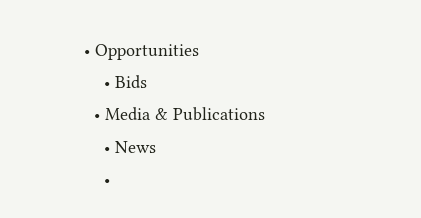• Opportunities
    • Bids
  • Media & Publications
    • News
    •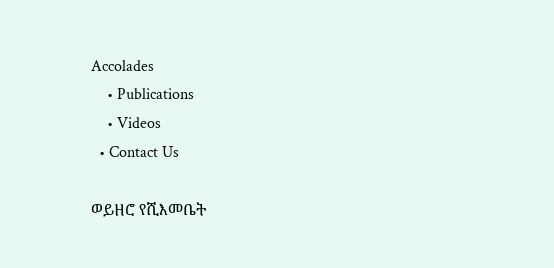Accolades
    • Publications
    • Videos
  • Contact Us

ወይዘሮ የሺእመቤት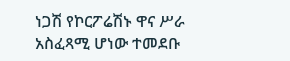ነጋሽ የኮርፖሬሽኑ ዋና ሥራ አስፈጻሚ ሆነው ተመደቡ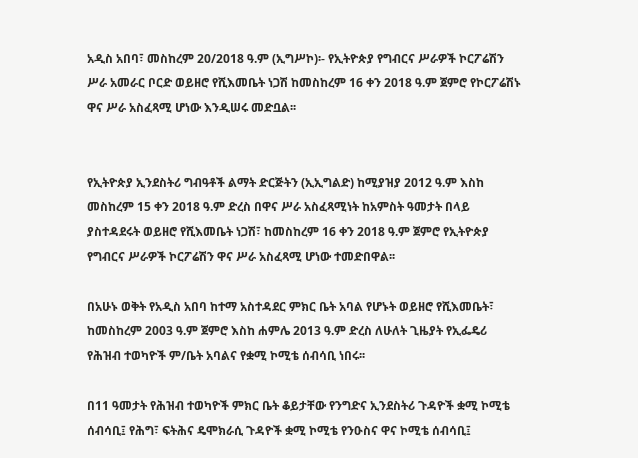አዲስ አበባ፣ መስከረም 20/2018 ዓ.ም (ኢግሥኮ)፡- የኢትዮጵያ የግብርና ሥራዎች ኮርፖሬሽን ሥራ አመራር ቦርድ ወይዘሮ የሺእመቤት ነጋሽ ከመስከረም 16 ቀን 2018 ዓ.ም ጀምሮ የኮርፖሬሽኑ ዋና ሥራ አስፈጻሚ ሆነው እንዲሠሩ መድቧል፡፡


የኢትዮጵያ ኢንደስትሪ ግብዓቶች ልማት ድርጅትን (ኢኢግልድ) ከሚያዝያ 2012 ዓ.ም እስከ መስከረም 15 ቀን 2018 ዓ.ም ድረስ በዋና ሥራ አስፈጻሚነት ከአምስት ዓመታት በላይ ያስተዳደሩት ወይዘሮ የሺእመቤት ነጋሽ፣ ከመስከረም 16 ቀን 2018 ዓ.ም ጀምሮ የኢትዮጵያ የግብርና ሥራዎች ኮርፖሬሽን ዋና ሥራ አስፈጻሚ ሆነው ተመድበዋል፡፡

በአሁኑ ወቅት የአዲስ አበባ ከተማ አስተዳደር ምክር ቤት አባል የሆኑት ወይዘሮ የሺእመቤት፣ ከመስከረም 2003 ዓ.ም ጀምሮ እስከ ሐምሌ 2013 ዓ.ም ድረስ ለሁለት ጊዜያት የኢፌዴሪ የሕዝብ ተወካዮች ም/ቤት አባልና የቋሚ ኮሚቴ ሰብሳቢ ነበሩ፡፡

በ11 ዓመታት የሕዝብ ተወካዮች ምክር ቤት ቆይታቸው የንግድና ኢንደስትሪ ጉዳዮች ቋሚ ኮሚቴ ሰብሳቢ፤ የሕግ፣ ፍትሕና ዴሞክራሲ ጉዳዮች ቋሚ ኮሚቴ የንዑስና ዋና ኮሚቴ ሰብሳቢ፤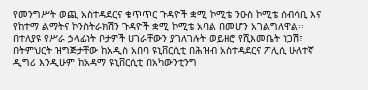የመንግሥት ወጪ አስተዳደርና ቁጥጥር ጉዳዮች ቋሚ ኮሚቴ ንዑስ ኮሚቴ ሰብሳቢ እና የከተማ ልማትና ኮንስትራክሽን ጉዳዮች ቋሚ ኮሚቴ አባል በመሆን አገልግለዋል፡፡ በተለያዩ የሥራ ኃላፊነት ቦታዎች ሀገራቸውን ያገለገሉት ወይዘሮ የሺእመቤት ነጋሽ፣ በትምህርት ዝግጅታቸው ከአዲስ አበባ ዩኒቨርሲቲ በሕዝብ አስተዳደርና ፖሊሲ ሁለተኛ ዲግሪ እንዲሁም ከአዳማ ዩኒቨርሲቲ በአካውንቲንግ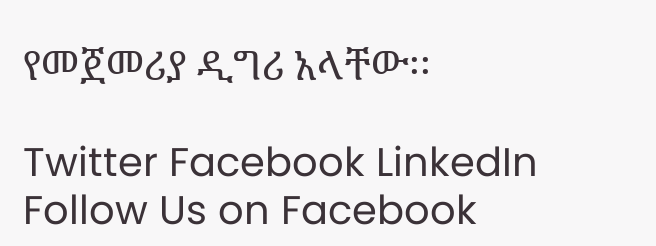የመጀመሪያ ዲግሪ አላቸው፡፡

Twitter Facebook LinkedIn
Follow Us on Facebook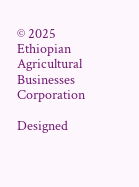© 2025 Ethiopian Agricultural Businesses Corporation

Designed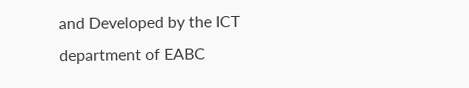and Developed by the ICT department of EABC